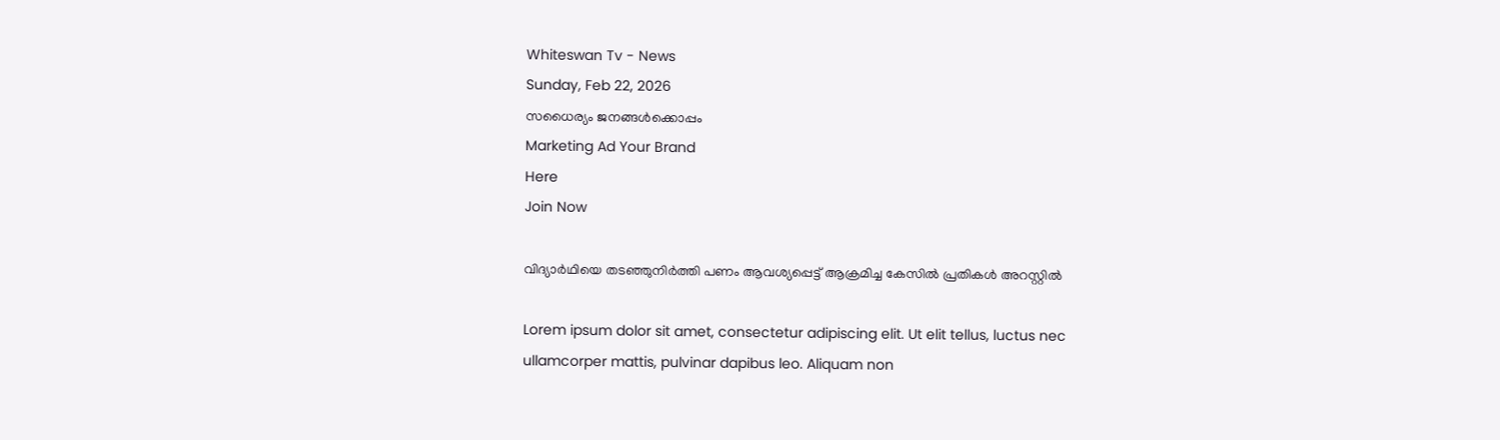Whiteswan Tv - News
Sunday, Feb 22, 2026
സധൈര്യം ജനങ്ങൾക്കൊപ്പം
Marketing Ad Your Brand
Here
Join Now

വിദ്യാര്‍ഥിയെ തടഞ്ഞുനിര്‍ത്തി പണം ആവശ്യപ്പെട്ട് ആക്രമിച്ച കേസില്‍ പ്രതികള്‍ അറസ്റ്റില്‍

Lorem ipsum dolor sit amet, consectetur adipiscing elit. Ut elit tellus, luctus nec ullamcorper mattis, pulvinar dapibus leo. Aliquam non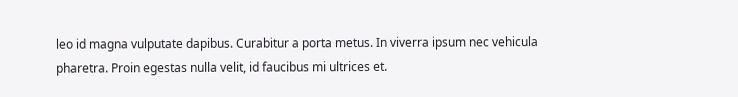leo id magna vulputate dapibus. Curabitur a porta metus. In viverra ipsum nec vehicula pharetra. Proin egestas nulla velit, id faucibus mi ultrices et.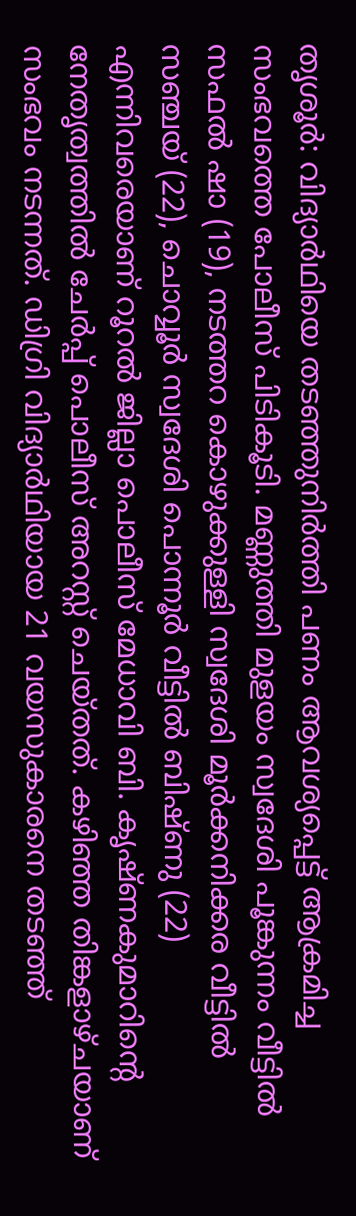തൃശൂര്‍: വിദ്യാര്‍ഥിയെ തടഞ്ഞുനിര്‍ത്തി പണം ആവശ്യപ്പെട്ട് ആക്രമിച്ച സംഭവത്തെ പോലീസ് പിടികൂടി. മണ്ണുത്തി മുളയം സ്വദേശി പൂങ്കുന്നം വീട്ടില്‍ സഫല്‍ ഷാ (19), നടത്തറ കൊഴുക്കുള്ളി സ്വദേശി മൂര്‍ക്കനിക്കര വീട്ടില്‍ സഞ്ചയ് (22), ചൊവ്വൂര്‍ സ്വദേശി പൊന്നൂര്‍ വീട്ടില്‍ ബിഷ്ണു (22) എന്നിവരെയാണ് റൂറല്‍ ജില്ലാ പൊലീസ് മേധാവി ബി. കൃഷ്ണകുമാറിന്റെ നേതൃത്വത്തില്‍ ചേര്‍പ്പ് പൊലീസ് അറസ്റ്റ് ചെയ്തത്. കഴിഞ്ഞ തിങ്കളാഴ്ചയാണ് സംഭവം നടന്നത്. ഡിഗ്രി വിദ്യാര്‍ഥിയായ 21 വയസുകാരനെ തടഞ്ഞ്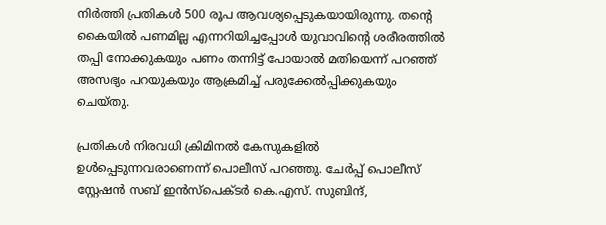നിര്‍ത്തി പ്രതികള്‍ 500 രൂപ ആവശ്യപ്പെടുകയായിരുന്നു. തന്റെ കൈയില്‍ പണമില്ല എന്നറിയിച്ചപ്പോള്‍ യുവാവിന്റെ ശരീരത്തില്‍ തപ്പി നോക്കുകയും പണം തന്നിട്ട് പോയാല്‍ മതിയെന്ന് പറഞ്ഞ് അസഭ്യം പറയുകയും ആക്രമിച്ച് പരുക്കേല്‍പ്പിക്കുകയും ചെയ്തു.

പ്രതികള്‍ നിരവധി ക്രിമിനല്‍ കേസുകളില്‍ ഉള്‍പ്പെടുന്നവരാണെന്ന് പൊലീസ് പറഞ്ഞു. ചേര്‍പ്പ് പൊലീസ് സ്റ്റേഷന്‍ സബ് ഇന്‍സ്‌പെക്ടര്‍ കെ.എസ്. സുബിന്ദ്,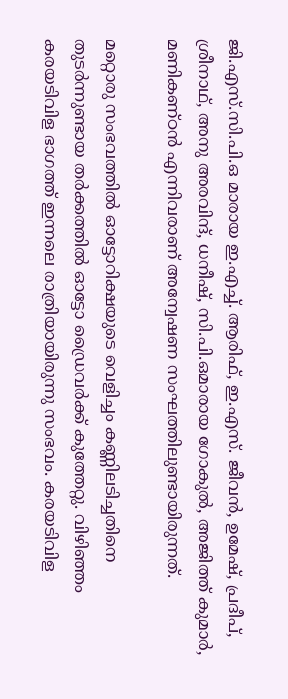ജി.എസ്.സി.പി.ഒ മാരായ ഇ.എച്ച്. ആരിഫ്, ഇ.എസ്. ജീവന്‍, ഉമേഷ്, പ്രദീപ്, ശ്രീനാഥ്, അനു അരവിന്ദ്, ധനീഷ്, സി.പി.ഒമാരായ ഗോകുല്‍, അജിത്ത് കുമാര്‍, മണികണ്ഠന്‍ എന്നിവരാണ് അന്വേഷണ സംഘത്തിലുണ്ടായിരുന്നത്.

മറ്റൊരു സംഭവത്തിൽ ഓട്ടോറിക്ഷയുടെ വെളിച്ചം കണ്ണിലടിച്ചതിനെ തുടർന്നുണ്ടായ തർക്കത്തിൽ ഓട്ടോ ഡ്രൈവർക്ക് കുത്തേറ്റു. വിഴിഞ്ഞം കരയടിവിള ഭാഗത്ത് ഇന്നലെ രാത്രിയായിരുന്നു സംഭവം. കരയടിവിള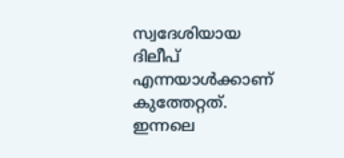സ്വദേശിയായ ദിലീപ് എന്നയാൾക്കാണ് കുത്തേറ്റത്. ഇന്നലെ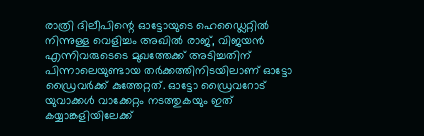രാത്രി ദിലീപിന്റെ ഓട്ടോയുടെ ഹെഡ്ലൈറ്റിൽ നിന്നുള്ള വെളിച്ചം അഖിൽ രാജ്, വിജയൻ എന്നിവരുടെടെ മുഖത്തേക്ക് അടിച്ചതിന് പിന്നാലെയുണ്ടായ തർക്കത്തിനിടയിലാണ് ഓട്ടോ ഡ്രൈവർക്ക് കുത്തേറ്റത്. ഓട്ടോ ഡ്രൈവറോട് യുവാക്കൾ വാക്കേറ്റം നടത്തുകയും ഇത് കയ്യാങ്കളിയിലേക്ക്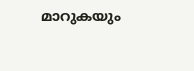മാറുക‍യും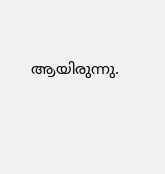ആയിരുന്നു.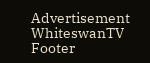Advertisement
WhiteswanTV Footer